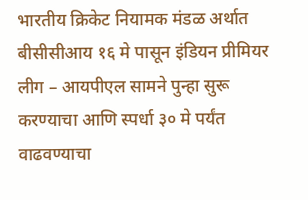भारतीय क्रिकेट नियामक मंडळ अर्थात बीसीसीआय १६ मे पासून इंडियन प्रीमियर लीग – आयपीएल सामने पुन्हा सुरू करण्याचा आणि स्पर्धा ३० मे पर्यंत वाढवण्याचा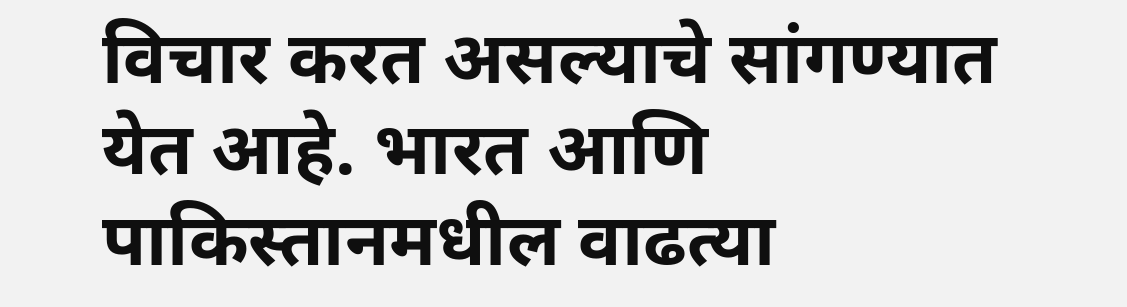विचार करत असल्याचे सांगण्यात येत आहे. भारत आणि पाकिस्तानमधील वाढत्या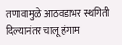तणावामुळे आठवडाभर स्थगिती दिल्यानंतर चालू हंगाम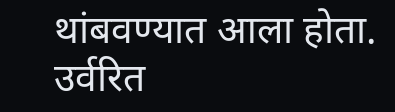थांबवण्यात आला होता. उर्वरित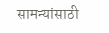सामन्यांसाठी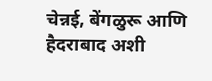चेन्नई, बेंगळुरू आणि हैदराबाद अशी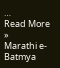…
Read More »
Marathi e-Batmya